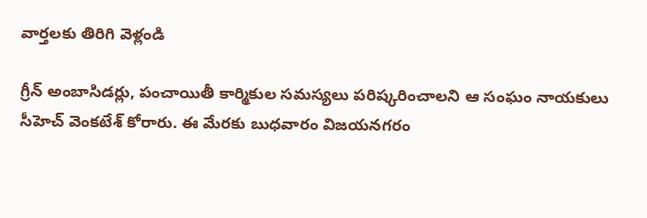వార్తలకు తిరిగి వెళ్లండి

గ్రీన్ అంబాసిడర్లు, పంచాయితీ కార్మికుల సమస్యలు పరిష్కరించాలని ఆ సంఘం నాయకులు సీహెచ్ వెంకటేశ్ కోరారు. ఈ మేరకు బుధవారం విజయనగరం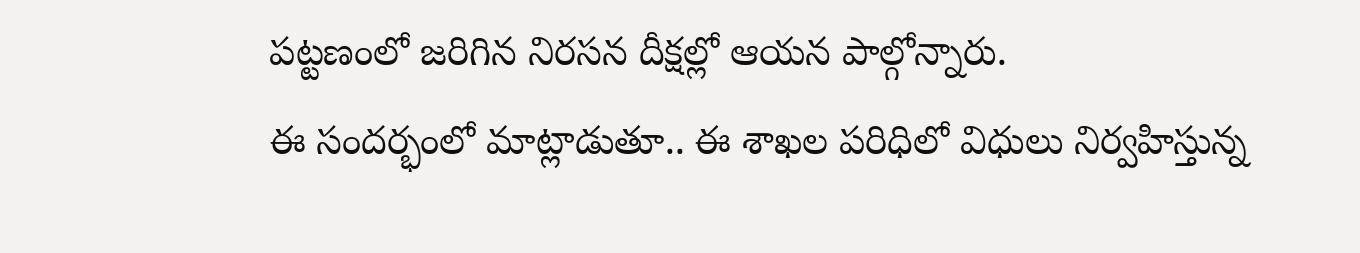పట్టణంలో జరిగిన నిరసన దీక్షల్లో ఆయన పాల్గోన్నారు.
ఈ సందర్భంలో మాట్లాడుతూ.. ఈ శాఖల పరిధిలో విధులు నిర్వహిస్తున్న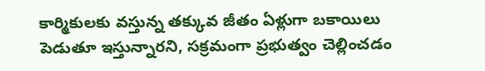కార్మికులకు వస్తున్న తక్కువ జీతం ఏళ్లుగా బకాయిలు పెడుతూ ఇస్తున్నారని, సక్రమంగా ప్రభుత్వం చెల్లించడం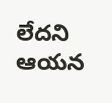లేదని ఆయన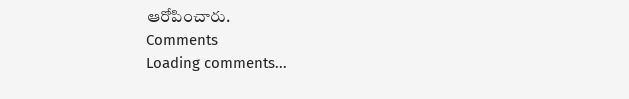ఆరోపించారు.
Comments
Loading comments...